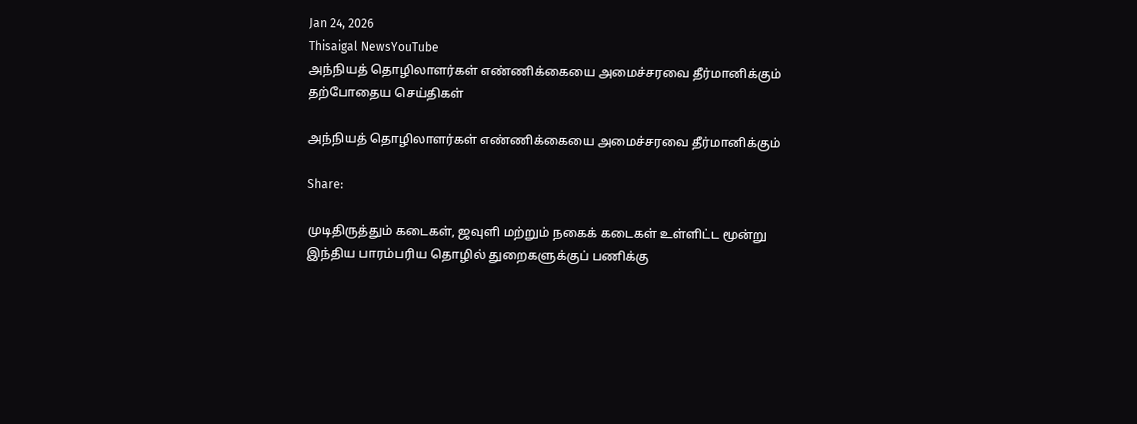Jan 24, 2026
Thisaigal NewsYouTube
அந்நியத் தொழிலாளர்கள் எண்ணிக்கையை அமைச்சரவை தீர்மானிக்கும்
தற்போதைய செய்திகள்

அந்நியத் தொழிலாளர்கள் எண்ணிக்கையை அமைச்சரவை தீர்மானிக்கும்

Share:

முடிதிருத்தும் கடைகள், ஜவுளி மற்றும் நகைக் கடைகள் உள்ளிட்ட மூன்று இந்திய பாரம்பரிய தொழில் துறைகளுக்குப் பணிக்கு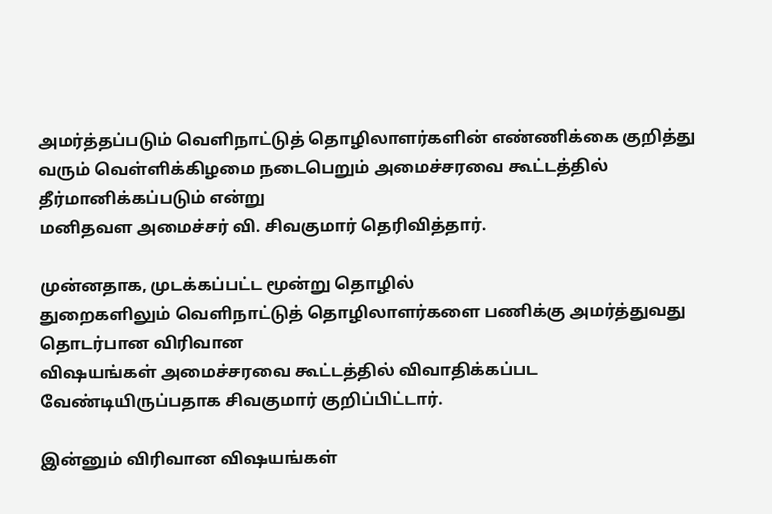அமர்த்தப்படும் வெளிநாட்டுத் தொழிலாளர்களின் எண்ணிக்கை குறித்து வரும் வெள்ளிக்கிழமை நடைபெறும் அமைச்சரவை கூட்டத்தில் தீர்மானிக்கப்படும் என்று
மனிதவள அமைச்சர் வி. சிவகுமார் தெரிவித்தார்.

முன்னதாக, முடக்கப்பட்ட மூன்று தொழில்
துறைகளிலும் வெளிநாட்டுத் தொழிலாளர்களை பணிக்கு அமர்த்துவது தொடர்பான விரிவான
விஷயங்கள் அமைச்சரவை கூட்டத்தில் விவாதிக்கப்பட வேண்டியிருப்பதாக சிவகுமார் குறிப்பிட்டார்.

இன்னும் விரிவான விஷயங்கள்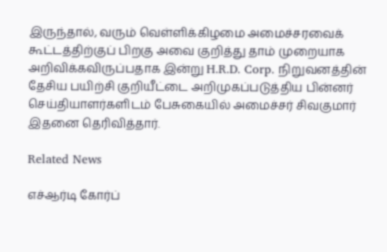இருந்தால், வரும் வெள்ளிக்கிழமை அமைச்சரவைக்
கூட்டத்திற்குப் பிறகு அவை குறித்து தாம் முறையாக அறிவிக்கவிருப்பதாக இன்று H.R.D. Corp. நிறுவனத்தின் தேசிய பயிற்சி குறியீட்டை அறிமுகப்படுத்திய பின்னர் செய்தியாளர்களிடம் பேசுகையில் அமைச்சர் சிவகுமார் இதனை தெரிவித்தார்.

Related News

எச்ஆர்டி கோர்ப்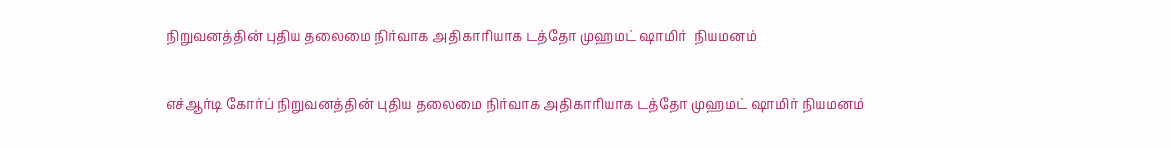நிறுவனத்தின் புதிய தலைமை நிர்வாக அதிகாரியாக டத்தோ முஹமட் ஷாமிர்  நியமனம்

எச்ஆர்டி கோர்ப் நிறுவனத்தின் புதிய தலைமை நிர்வாக அதிகாரியாக டத்தோ முஹமட் ஷாமிர் நியமனம்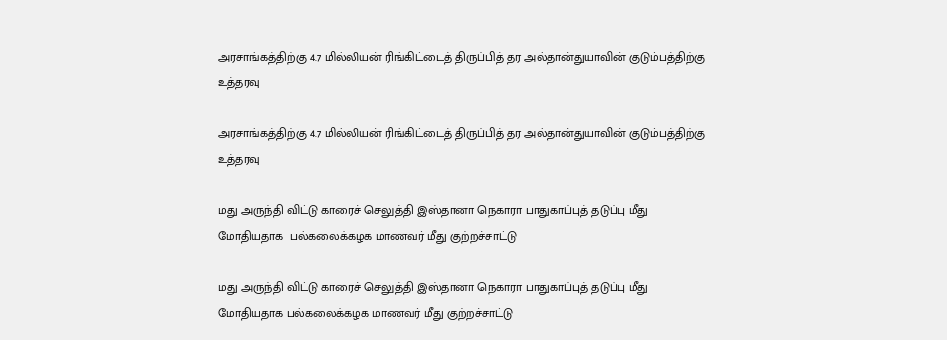அரசாங்கத்திற்கு 4.7 மில்லியன் ரிங்கிட்டைத் திருப்பித் தர அல்தான்துயாவின் குடும்பத்திற்கு உத்தரவு

அரசாங்கத்திற்கு 4.7 மில்லியன் ரிங்கிட்டைத் திருப்பித் தர அல்தான்துயாவின் குடும்பத்திற்கு உத்தரவு

மது அருந்தி விட்டு காரைச் செலுத்தி இஸ்தானா நெகாரா பாதுகாப்புத் தடுப்பு மீது மோதியதாக  பல்கலைக்கழக மாணவர் மீது குற்றச்சாட்டு

மது அருந்தி விட்டு காரைச் செலுத்தி இஸ்தானா நெகாரா பாதுகாப்புத் தடுப்பு மீது மோதியதாக பல்கலைக்கழக மாணவர் மீது குற்றச்சாட்டு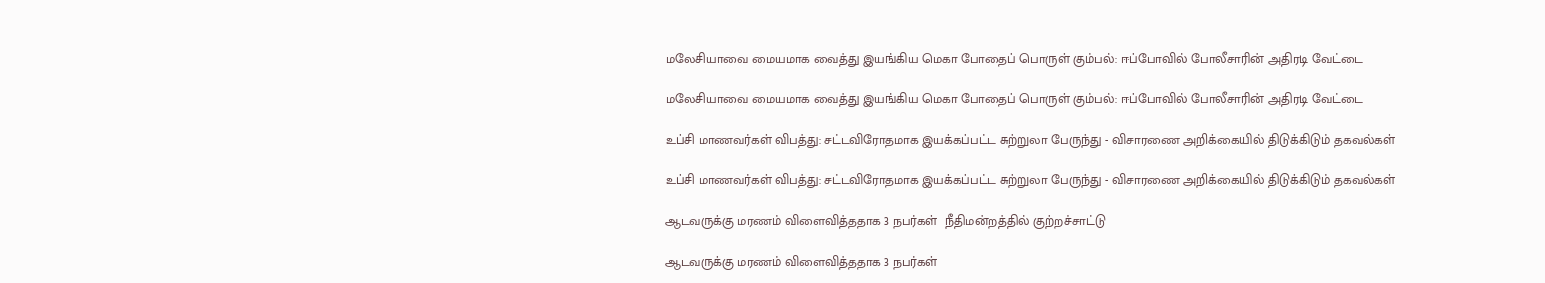மலேசியாவை மையமாக வைத்து இயங்கிய மெகா போதைப் பொருள் கும்பல்: ஈப்போவில் போலீசாரின் அதிரடி வேட்டை

மலேசியாவை மையமாக வைத்து இயங்கிய மெகா போதைப் பொருள் கும்பல்: ஈப்போவில் போலீசாரின் அதிரடி வேட்டை

உப்சி மாணவர்கள் விபத்து: சட்டவிரோதமாக இயக்கப்பட்ட சுற்றுலா பேருந்து - விசாரணை அறிக்கையில் திடுக்கிடும் தகவல்கள்

உப்சி மாணவர்கள் விபத்து: சட்டவிரோதமாக இயக்கப்பட்ட சுற்றுலா பேருந்து - விசாரணை அறிக்கையில் திடுக்கிடும் தகவல்கள்

ஆடவருக்கு மரணம் விளைவித்ததாக 3 நபர்கள்  நீதிமன்றத்தில் குற்றச்சாட்டு

ஆடவருக்கு மரணம் விளைவித்ததாக 3 நபர்கள்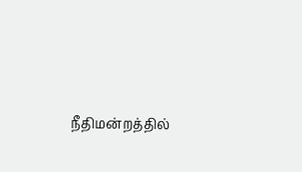நீதிமன்றத்தில்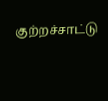குற்றச்சாட்டு